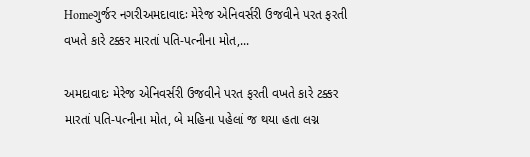Homeગુર્જર નગરીઅમદાવાદઃ મેરેજ એનિવર્સરી ઉજવીને પરત ફરતી વખતે કારે ટક્કર મારતાં પતિ-પત્નીના મોત,...

અમદાવાદઃ મેરેજ એનિવર્સરી ઉજવીને પરત ફરતી વખતે કારે ટક્કર મારતાં પતિ-પત્નીના મોત, બે મહિના પહેલાં જ થયા હતા લગ્ન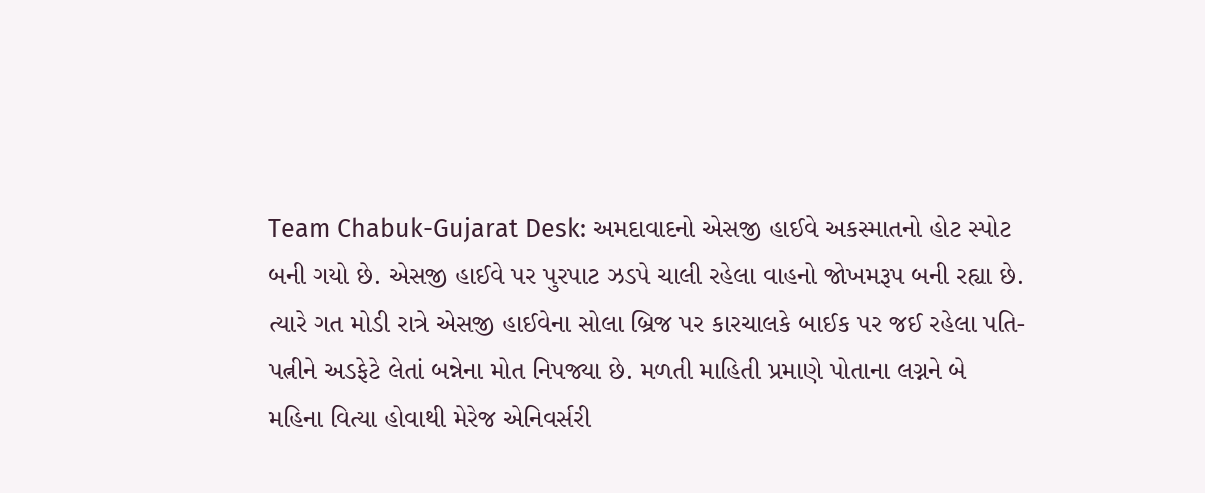Team Chabuk-Gujarat Desk: અમદાવાદનો એસજી હાઈવે અકસ્માતનો હોટ સ્પોટ બની ગયો છે. એસજી હાઈવે પર પુરપાટ ઝડપે ચાલી રહેલા વાહનો જોખમરૂપ બની રહ્યા છે. ત્યારે ગત મોડી રાત્રે એસજી હાઈવેના સોલા બ્રિજ પર કારચાલકે બાઈક પર જઈ રહેલા પતિ-પત્નીને અડફેટે લેતાં બન્નેના મોત નિપજ્યા છે. મળતી માહિતી પ્રમાણે પોતાના લગ્નને બે મહિના વિત્યા હોવાથી મેરેજ એનિવર્સરી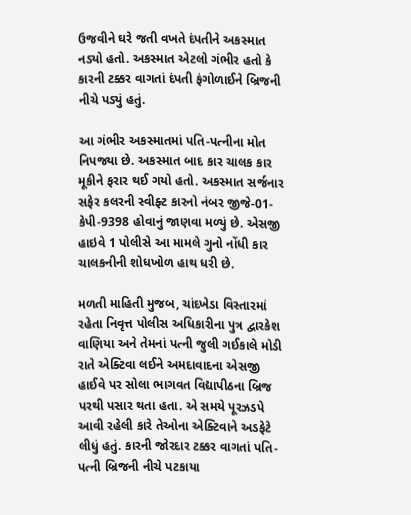ઉજવીને ઘરે જતી વખતે દંપતીને અકસ્માત નડ્યો હતો. અકસ્માત એટલો ગંભીર હતો કે કારની ટક્કર વાગતાં દંપતી ફંગોળાઈને બ્રિજની નીચે પડ્યું હતું.

આ ગંભીર અકસ્માતમાં પતિ-પત્નીના મોત નિપજ્યા છે. અકસ્માત બાદ કાર ચાલક કાર મૂકીને ફરાર થઈ ગયો હતો. અકસ્માત સર્જનાર સફેર કલરની સ્વીફ્ટ કારનો નંબર જીજે-01-કેપી-9398 હોવાનું જાણવા મળ્યું છે. એસજી હાઇવે 1 પોલીસે આ મામલે ગુનો નોંધી કાર ચાલકનીની શોધખોળ હાથ ધરી છે.

મળતી માહિતી મુજબ, ચાંદખેડા વિસ્તારમાં રહેતા નિવૃત્ત પોલીસ અધિકારીના પુત્ર દ્વારકેશ વાણિયા અને તેમનાં પત્ની જુલી ગઈકાલે મોડી રાતે એક્ટિવા લઈને અમદાવાદના એસજી હાઈવે પર સોલા ભાગવત વિદ્યાપીઠના બ્રિજ પરથી પસાર થતા હતા. એ સમયે પૂરઝડપે આવી રહેલી કારે તેઓના એક્ટિવાને અડફેટે લીધું હતું. કારની જોરદાર ટક્કર વાગતાં પતિ-પત્ની બ્રિજની નીચે પટકાયા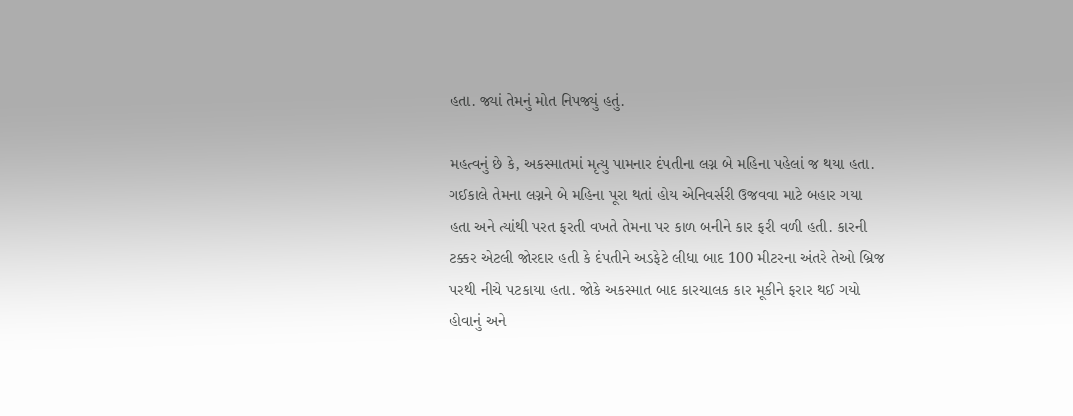હતા. જ્યાં તેમનું મોત નિપજ્યું હતું.

મહત્વનું છે કે, અકસ્માતમાં મૃત્યુ પામનાર દંપતીના લગ્ન બે મહિના પહેલાં જ થયા હતા. ગઈકાલે તેમના લગ્નને બે મહિના પૂરા થતાં હોય એનિવર્સરી ઉજવવા માટે બહાર ગયા હતા અને ત્યાંથી પરત ફરતી વખતે તેમના પર કાળ બનીને કાર ફરી વળી હતી. કારની ટક્કર એટલી જોરદાર હતી કે દંપતીને અડફેટે લીધા બાદ 100 મીટરના અંતરે તેઓ બ્રિજ પરથી નીચે પટકાયા હતા. જોકે અકસ્માત બાદ કારચાલક કાર મૂકીને ફરાર થઈ ગયો હોવાનું અને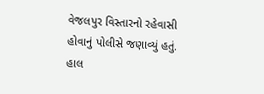વેજલપુર વિસ્તારનો રહેવાસી હોવાનું પોલીસે જણાવ્યું હતું. હાલ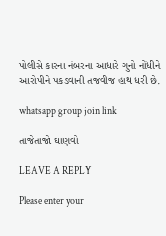પોલીસે કારના નંબરના આધારે ગુનો નોંધીને આરોપીને પકડવાની તજવીજ હાથ ધરી છે.

whatsapp group join link

તાજેતાજો ઘાણવો

LEAVE A REPLY

Please enter your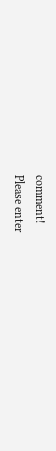comment!
Please enter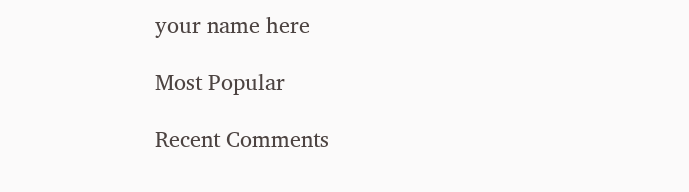your name here

Most Popular

Recent Comments